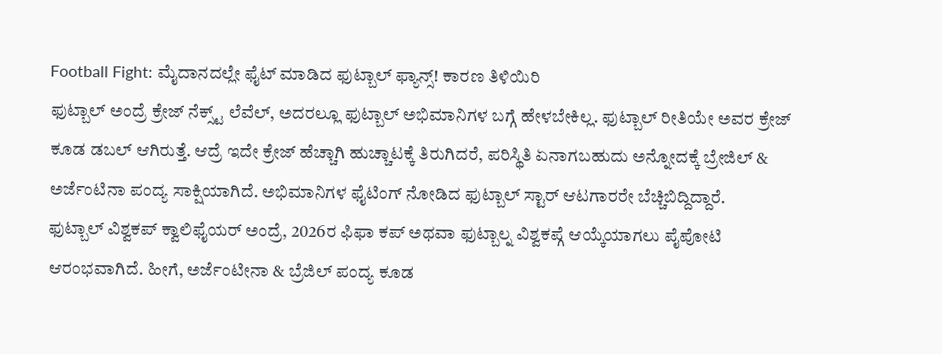Football Fight: ಮೈದಾನದಲ್ಲೇ ಫೈಟ್ ಮಾಡಿದ ಫುಟ್ಬಾಲ್ ಫ್ಯಾನ್ಸ್! ಕಾರಣ ತಿಳಿಯಿರಿ
ಫುಟ್ಬಾಲ್ ಅಂದ್ರೆ ಕ್ರೇಜ್ ನೆಕ್ಸ್ಟ್ ಲೆವೆಲ್, ಅದರಲ್ಲೂ ಫುಟ್ಬಾಲ್ ಅಭಿಮಾನಿಗಳ ಬಗ್ಗೆ ಹೇಳಬೇಕಿಲ್ಲ. ಫುಟ್ಬಾಲ್ ರೀತಿಯೇ ಅವರ ಕ್ರೇಜ್ ಕೂಡ ಡಬಲ್ ಆಗಿರುತ್ತೆ. ಆದ್ರೆ ಇದೇ ಕ್ರೇಜ್ ಹೆಚ್ಚಾಗಿ ಹುಚ್ಚಾಟಕ್ಕೆ ತಿರುಗಿದರೆ, ಪರಿಸ್ಥಿತಿ ಏನಾಗಬಹುದು ಅನ್ನೋದಕ್ಕೆ ಬ್ರೇಜಿಲ್ & ಅರ್ಜೆಂಟಿನಾ ಪಂದ್ಯ ಸಾಕ್ಷಿಯಾಗಿದೆ. ಅಭಿಮಾನಿಗಳ ಫೈಟಿಂಗ್ ನೋಡಿದ ಫುಟ್ಬಾಲ್ ಸ್ಟಾರ್ ಆಟಗಾರರೇ ಬೆಚ್ಚಿಬಿದ್ದಿದ್ದಾರೆ.
ಫುಟ್ಬಾಲ್ ವಿಶ್ವಕಪ್ ಕ್ವಾಲಿಫೈಯರ್ ಅಂದ್ರೆ, 2026ರ ಫಿಫಾ ಕಪ್ ಅಥವಾ ಫುಟ್ಬಾಲ್ನ ವಿಶ್ವಕಪ್ಗೆ ಆಯ್ಕೆಯಾಗಲು ಪೈಪೋಟಿ ಆರಂಭವಾಗಿದೆ. ಹೀಗೆ, ಅರ್ಜೆಂಟೀನಾ & ಬ್ರೆಜಿಲ್ ಪಂದ್ಯ ಕೂಡ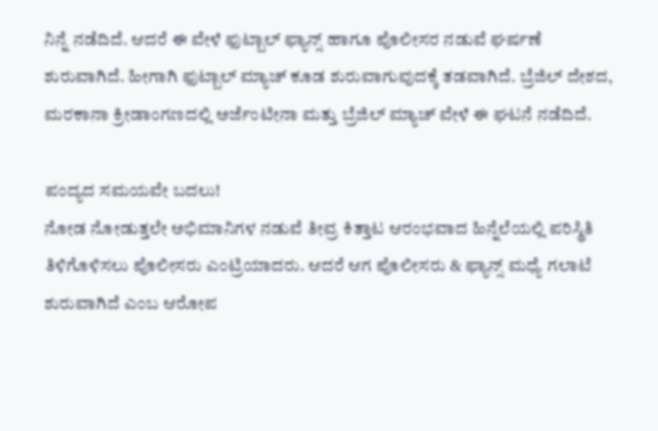ನಿನ್ನೆ ನಡೆದಿದೆ. ಆದರೆ ಈ ವೇಳೆ ಫುಟ್ಬಾಲ್ ಫ್ಯಾನ್ಸ್ ಹಾಗೂ ಪೊಲೀಸರ ನಡುವೆ ಘರ್ಷಣೆ ಶುರುವಾಗಿದೆ. ಹೀಗಾಗಿ ಫುಟ್ಬಾಲ್ ಮ್ಯಾಚ್ ಕೂಡ ಶುರುವಾಗುವುದಕ್ಕೆ ತಡವಾಗಿದೆ. ಬ್ರೆಜಿಲ್ ದೇಶದ, ಮರಕಾನಾ ಕ್ರೀಡಾಂಗಣದಲ್ಲಿ ಅರ್ಜೆಂಟೀನಾ ಮತ್ತು ಬ್ರೆಜಿಲ್ ಮ್ಯಾಚ್ ವೇಳೆ ಈ ಘಟನೆ ನಡೆದಿದೆ.

ಪಂದ್ಯದ ಸಮಯವೇ ಬದಲು!
ನೋಡ ನೋಡುತ್ತಲೇ ಅಭಿಮಾನಿಗಳ ನಡುವೆ ತೀವ್ರ ಕಿತ್ತಾಟ ಆರಂಭವಾದ ಹಿನ್ನೆಲೆಯಲ್ಲಿ ಪರಿಸ್ಥಿತಿ ತಿಳಿಗೊಳಿಸಲು ಪೊಲೀಸರು ಎಂಟ್ರಿಯಾದರು. ಆದರೆ ಆಗ ಪೊಲೀಸರು & ಫ್ಯಾನ್ಸ್ ಮಧ್ಯೆ ಗಲಾಟೆ ಶುರುವಾಗಿದೆ ಎಂಬ ಆರೋಪ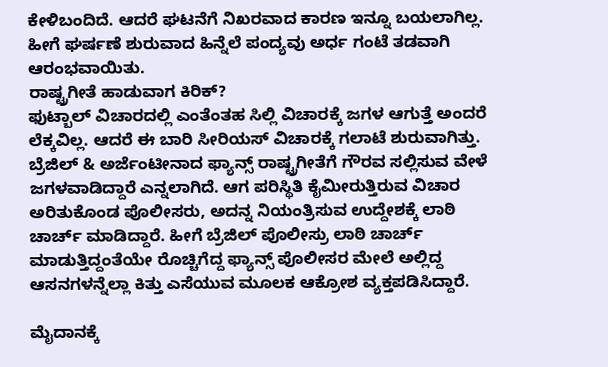ಕೇಳಿಬಂದಿದೆ. ಆದರೆ ಘಟನೆಗೆ ನಿಖರವಾದ ಕಾರಣ ಇನ್ನೂ ಬಯಲಾಗಿಲ್ಲ. ಹೀಗೆ ಘರ್ಷಣೆ ಶುರುವಾದ ಹಿನ್ನೆಲೆ ಪಂದ್ಯವು ಅರ್ಧ ಗಂಟೆ ತಡವಾಗಿ ಆರಂಭವಾಯಿತು.
ರಾಷ್ಟ್ರಗೀತೆ ಹಾಡುವಾಗ ಕಿರಿಕ್?
ಫುಟ್ಬಾಲ್ ವಿಚಾರದಲ್ಲಿ ಎಂತೆಂತಹ ಸಿಲ್ಲಿ ವಿಚಾರಕ್ಕೆ ಜಗಳ ಆಗುತ್ತೆ ಅಂದರೆ ಲೆಕ್ಕವಿಲ್ಲ. ಆದರೆ ಈ ಬಾರಿ ಸೀರಿಯಸ್ ವಿಚಾರಕ್ಕೆ ಗಲಾಟೆ ಶುರುವಾಗಿತ್ತು. ಬ್ರೆಜಿಲ್ & ಅರ್ಜೆಂಟೀನಾದ ಫ್ಯಾನ್ಸ್ ರಾಷ್ಟ್ರಗೀತೆಗೆ ಗೌರವ ಸಲ್ಲಿಸುವ ವೇಳೆ ಜಗಳವಾಡಿದ್ದಾರೆ ಎನ್ನಲಾಗಿದೆ. ಆಗ ಪರಿಸ್ಥಿತಿ ಕೈಮೀರುತ್ತಿರುವ ವಿಚಾರ ಅರಿತುಕೊಂಡ ಪೊಲೀಸರು, ಅದನ್ನ ನಿಯಂತ್ರಿಸುವ ಉದ್ದೇಶಕ್ಕೆ ಲಾಠಿ ಚಾರ್ಚ್ ಮಾಡಿದ್ದಾರೆ. ಹೀಗೆ ಬ್ರೆಜಿಲ್ ಪೊಲೀಸ್ರು ಲಾಠಿ ಚಾರ್ಚ್ ಮಾಡುತ್ತಿದ್ದಂತೆಯೇ ರೊಚ್ಚಿಗೆದ್ದ ಫ್ಯಾನ್ಸ್ ಪೊಲೀಸರ ಮೇಲೆ ಅಲ್ಲಿದ್ದ ಆಸನಗಳನ್ನೆಲ್ಲಾ ಕಿತ್ತು ಎಸೆಯುವ ಮೂಲಕ ಆಕ್ರೋಶ ವ್ಯಕ್ತಪಡಿಸಿದ್ದಾರೆ.

ಮೈದಾನಕ್ಕೆ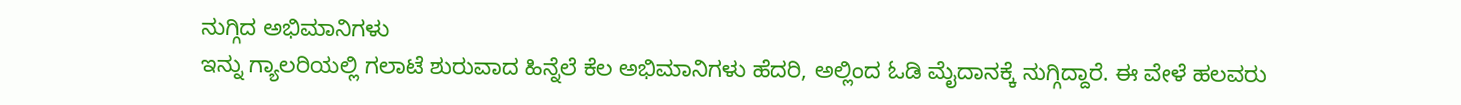ನುಗ್ಗಿದ ಅಭಿಮಾನಿಗಳು
ಇನ್ನು ಗ್ಯಾಲರಿಯಲ್ಲಿ ಗಲಾಟೆ ಶುರುವಾದ ಹಿನ್ನೆಲೆ ಕೆಲ ಅಭಿಮಾನಿಗಳು ಹೆದರಿ, ಅಲ್ಲಿಂದ ಓಡಿ ಮೈದಾನಕ್ಕೆ ನುಗ್ಗಿದ್ದಾರೆ. ಈ ವೇಳೆ ಹಲವರು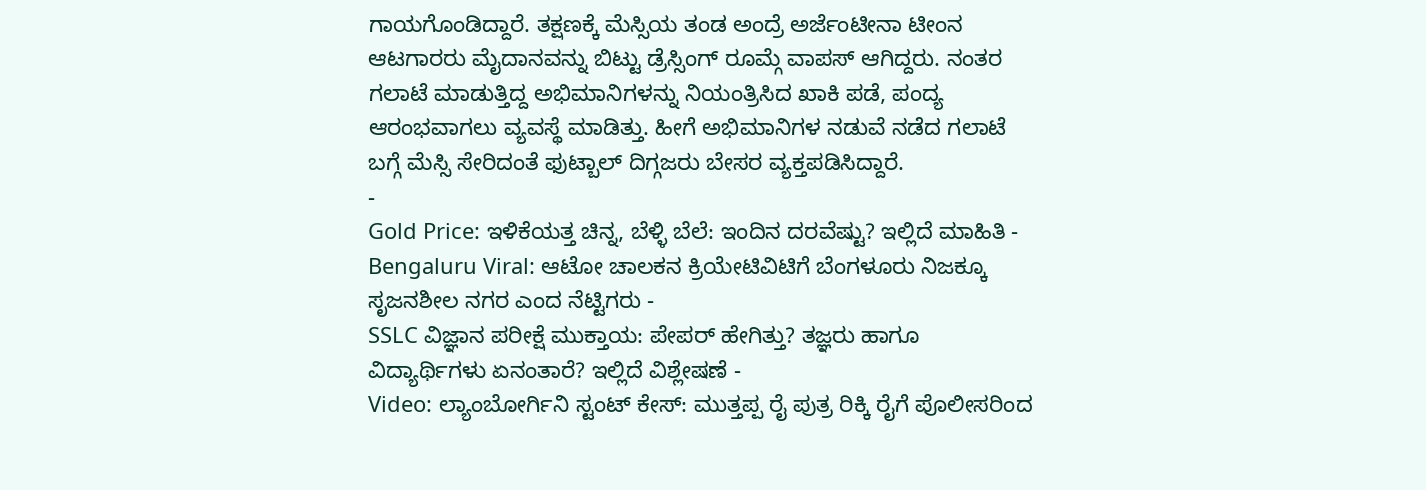ಗಾಯಗೊಂಡಿದ್ದಾರೆ. ತಕ್ಷಣಕ್ಕೆ ಮೆಸ್ಸಿಯ ತಂಡ ಅಂದ್ರೆ ಅರ್ಜೆಂಟೀನಾ ಟೀಂನ ಆಟಗಾರರು ಮೈದಾನವನ್ನು ಬಿಟ್ಟು ಡ್ರೆಸ್ಸಿಂಗ್ ರೂಮ್ಗೆ ವಾಪಸ್ ಆಗಿದ್ದರು. ನಂತರ ಗಲಾಟೆ ಮಾಡುತ್ತಿದ್ದ ಅಭಿಮಾನಿಗಳನ್ನು ನಿಯಂತ್ರಿಸಿದ ಖಾಕಿ ಪಡೆ, ಪಂದ್ಯ ಆರಂಭವಾಗಲು ವ್ಯವಸ್ಥೆ ಮಾಡಿತ್ತು. ಹೀಗೆ ಅಭಿಮಾನಿಗಳ ನಡುವೆ ನಡೆದ ಗಲಾಟೆ ಬಗ್ಗೆ ಮೆಸ್ಸಿ ಸೇರಿದಂತೆ ಫುಟ್ಬಾಲ್ ದಿಗ್ಗಜರು ಬೇಸರ ವ್ಯಕ್ತಪಡಿಸಿದ್ದಾರೆ.
-
Gold Price: ಇಳಿಕೆಯತ್ತ ಚಿನ್ನ, ಬೆಳ್ಳಿ ಬೆಲೆ: ಇಂದಿನ ದರವೆಷ್ಟು? ಇಲ್ಲಿದೆ ಮಾಹಿತಿ -
Bengaluru Viral: ಆಟೋ ಚಾಲಕನ ಕ್ರಿಯೇಟಿವಿಟಿಗೆ ಬೆಂಗಳೂರು ನಿಜಕ್ಕೂ ಸೃಜನಶೀಲ ನಗರ ಎಂದ ನೆಟ್ಟಿಗರು -
SSLC ವಿಜ್ಞಾನ ಪರೀಕ್ಷೆ ಮುಕ್ತಾಯ: ಪೇಪರ್ ಹೇಗಿತ್ತು? ತಜ್ಞರು ಹಾಗೂ ವಿದ್ಯಾರ್ಥಿಗಳು ಏನಂತಾರೆ? ಇಲ್ಲಿದೆ ವಿಶ್ಲೇಷಣೆ -
Video: ಲ್ಯಾಂಬೋರ್ಗಿನಿ ಸ್ಟಂಟ್ ಕೇಸ್: ಮುತ್ತಪ್ಪ ರೈ ಪುತ್ರ ರಿಕ್ಕಿ ರೈಗೆ ಪೊಲೀಸರಿಂದ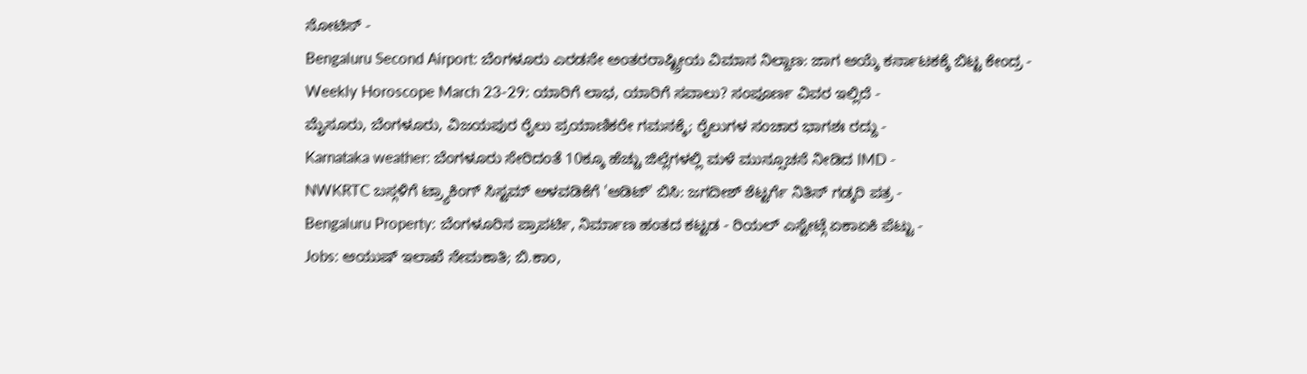ನೋಟಿಸ್ -
Bengaluru Second Airport: ಬೆಂಗಳೂರು ಎರಡನೇ ಅಂತರರಾಷ್ಟ್ರೀಯ ವಿಮಾನ ನಿಲ್ದಾಣ: ಜಾಗ ಆಯ್ಕೆ ಕರ್ನಾಟಕಕ್ಕೆ ಬಿಟ್ಟ ಕೇಂದ್ರ -
Weekly Horoscope March 23-29: ಯಾರಿಗೆ ಲಾಭ, ಯಾರಿಗೆ ಸವಾಲು? ಸಂಪೂರ್ಣ ವಿವರ ಇಲ್ಲಿದೆ -
ಮೈಸೂರು, ಬೆಂಗಳೂರು, ವಿಜಯಪುರ ರೈಲು ಪ್ರಯಾಣಿಕರೇ ಗಮನಕ್ಕೆ; ರೈಲುಗಳ ಸಂಚಾರ ಭಾಗಶಃ ರದ್ದು -
Karnataka weather: ಬೆಂಗಳೂರು ಸೇರಿದಂತೆ 10ಕ್ಕೂ ಹೆಚ್ಚು ಜಿಲ್ಲೆಗಳಲ್ಲಿ ಮಳೆ ಮುನ್ಸೂಚನೆ ನೀಡಿದ IMD -
NWKRTC ಬಸ್ಗಳಿಗೆ ಟ್ರ್ಯಾಕಿಂಗ್ ಸಿಸ್ಟಮ್ ಅಳವಡಿಕೆಗೆ 'ಆಡಿಟ್' ಬಿಸಿ: ಜಗದೀಶ್ ಶೆಟ್ಟರ್ಗೆ ನಿತಿನ್ ಗಡ್ಕರಿ ಪತ್ರ -
Bengaluru Property: ಬೆಂಗಳೂರಿನ ಪ್ರಾಪರ್ಟಿ, ನಿರ್ಮಾಣ ಹಂತದ ಕಟ್ಟಡ - ರಿಯಲ್ ಎಸ್ಟೇಟ್ಗೆ ಏಕಾಏಕಿ ಪೆಟ್ಟು -
Jobs: ಆಯುಷ್ ಇಲಾಖೆ ನೇಮಕಾತಿ; ಬಿ.ಕಾಂ,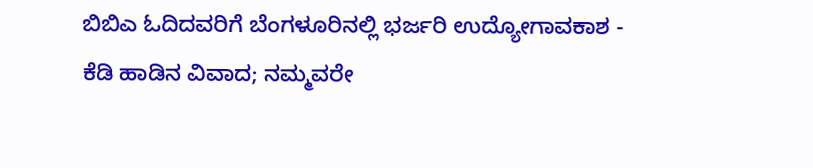ಬಿಬಿಎ ಓದಿದವರಿಗೆ ಬೆಂಗಳೂರಿನಲ್ಲಿ ಭರ್ಜರಿ ಉದ್ಯೋಗಾವಕಾಶ -
ಕೆಡಿ ಹಾಡಿನ ವಿವಾದ; ನಮ್ಮವರೇ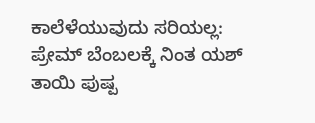ಕಾಲೆಳೆಯುವುದು ಸರಿಯಲ್ಲ: ಪ್ರೇಮ್ ಬೆಂಬಲಕ್ಕೆ ನಿಂತ ಯಶ್ ತಾಯಿ ಪುಷ್ಪ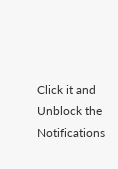Click it and Unblock the Notifications